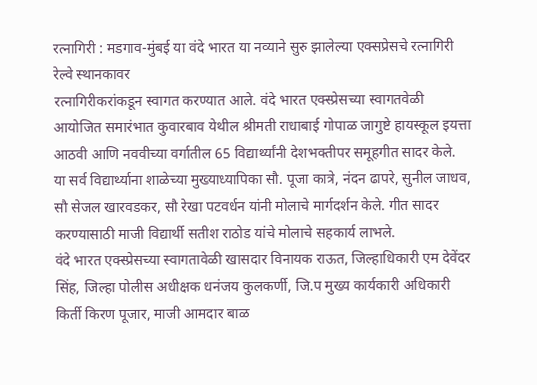रत्नागिरी : मडगाव-मुंबई या वंदे भारत या नव्याने सुरु झालेल्या एक्सप्रेसचे रत्नागिरी रेल्वे स्थानकावर
रत्नागिरीकरांकडून स्वागत करण्यात आले. वंदे भारत एक्स्प्रेसच्या स्वागतवेळी आयोजित समारंभात कुवारबाव येथील श्रीमती राधाबाई गोपाळ जागुष्टे हायस्कूल इयत्ता आठवी आणि नववीच्या वर्गातील 65 विद्यार्थ्यांनी देशभक्तीपर समूहगीत सादर केले.
या सर्व विद्यार्थ्याना शाळेच्या मुख्याध्यापिका सौ. पूजा कात्रे, नंदन ढापरे, सुनील जाधव, सौ सेजल खारवडकर, सौ रेखा पटवर्धन यांनी मोलाचे मार्गदर्शन केले. गीत सादर करण्यासाठी माजी विद्यार्थी सतीश राठोड यांचे मोलाचे सहकार्य लाभले.
वंदे भारत एक्स्प्रेसच्या स्वागतावेळी खासदार विनायक राऊत, जिल्हाधिकारी एम देवेंदर सिंह, जिल्हा पोलीस अधीक्षक धनंजय कुलकर्णी, जि.प मुख्य कार्यकारी अधिकारी किर्ती किरण पूजार, माजी आमदार बाळ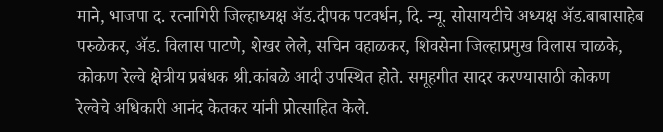माने, भाजपा द. रत्नागिरी जिल्हाध्यक्ष ॲड.दीपक पटवर्धन, दि. न्यू. सोसायटीचे अध्यक्ष ॲड.बाबासाहेब परुळेकर, ॲड. विलास पाटणे, शेखर लेले, सचिन वहाळकर, शिवसेना जिल्हाप्रमुख विलास चाळके, कोकण रेल्वे क्षेत्रीय प्रबंधक श्री.कांबळे आदी उपस्थित होते. समूहगीत सादर करण्यासाठी कोकण रेल्वेचे अधिकारी आनंद केतकर यांनी प्रोत्साहित केले.